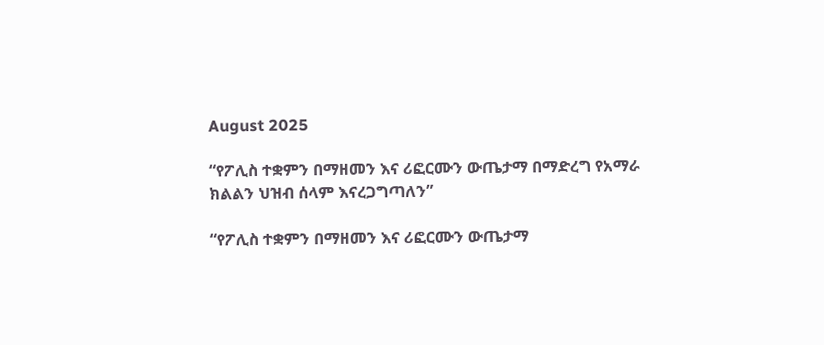August 2025

“የፖሊስ ተቋምን በማዘመን እና ሪፎርሙን ውጤታማ በማድረግ የአማራ ክልልን ህዝብ ሰላም እናረጋግጣለን”

“የፖሊስ ተቋምን በማዘመን እና ሪፎርሙን ውጤታማ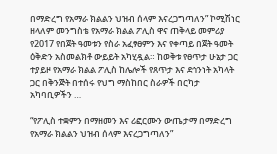በማድረግ የአማራ ክልልን ህዝብ ሰላም እናረጋግጣለን” ኮሚሽነር ዘላለም መንግስቴ የአማራ ክልል ፖሊስ ዋና ጠቅላይ መምሪያ የ2017 የበጀት ዓመቱን የስራ አፈፃፀምን እና የቀጣይ በጀት ዓመት ዕቅድን አስመልክቶ ውይይት አካሂዷል። ከወቅቱ የፀጥታ ሁኔታ ጋር ተያይዞ የአማራ ክልል ፖሊስ ከሌሎች የጸጥታ እና ደኅንነት አካላት ጋር በቅንጅት በተሰሩ የህግ ማስከበር ስራዎች በርካታ አካባቢዎችን …

“የፖሊስ ተቋምን በማዘመን እና ሪፎርሙን ውጤታማ በማድረግ የአማራ ክልልን ህዝብ ሰላም እናረጋግጣለን”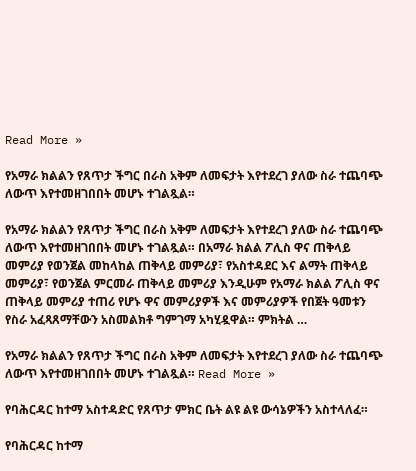Read More »

የአማራ ክልልን የጸጥታ ችግር በራስ አቅም ለመፍታት እየተደረገ ያለው ስራ ተጨባጭ ለውጥ እየተመዘገበበት መሆኑ ተገልጿል።

የአማራ ክልልን የጸጥታ ችግር በራስ አቅም ለመፍታት እየተደረገ ያለው ስራ ተጨባጭ ለውጥ እየተመዘገበበት መሆኑ ተገልጿል። በአማራ ክልል ፖሊስ ዋና ጠቅላይ መምሪያ የወንጀል መከላከል ጠቅላይ መምሪያ፣ የአስተዳደር እና ልማት ጠቅላይ መምሪያ፣ የወንጀል ምርመራ ጠቅላይ መምሪያ እንዲሁም የአማራ ክልል ፖሊስ ዋና ጠቅላይ መምሪያ ተጠሪ የሆኑ ዋና መምሪያዎች እና መምሪያዎች የበጀት ዓመቱን የስራ አፈጻጸማቸውን አስመልክቶ ግምገማ አካሂዷዋል። ምክትል …

የአማራ ክልልን የጸጥታ ችግር በራስ አቅም ለመፍታት እየተደረገ ያለው ስራ ተጨባጭ ለውጥ እየተመዘገበበት መሆኑ ተገልጿል። Read More »

የባሕርዳር ከተማ አስተዳድር የጸጥታ ምክር ቤት ልዩ ልዩ ውሳኔዎችን አስተላለፈ።

የባሕርዳር ከተማ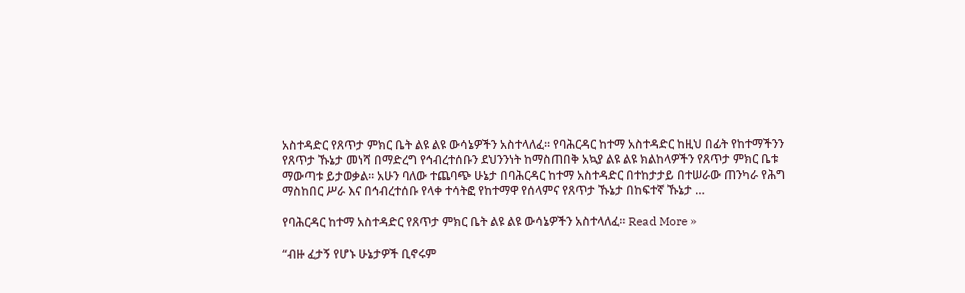አስተዳድር የጸጥታ ምክር ቤት ልዩ ልዩ ውሳኔዎችን አስተላለፈ። የባሕርዳር ከተማ አስተዳድር ከዚህ በፊት የከተማችንን የጸጥታ ኹኔታ መነሻ በማድረግ የኅብረተሰቡን ደህንንነት ከማስጠበቅ አኳያ ልዩ ልዩ ክልከላዎችን የጸጥታ ምክር ቤቱ ማውጣቱ ይታወቃል። አሁን ባለው ተጨባጭ ሁኔታ በባሕርዳር ከተማ አስተዳድር በተከታታይ በተሠራው ጠንካራ የሕግ ማስከበር ሥራ እና በኅብረተሰቡ የላቀ ተሳትፎ የከተማዋ የሰላምና የጸጥታ ኹኔታ በከፍተኛ ኹኔታ …

የባሕርዳር ከተማ አስተዳድር የጸጥታ ምክር ቤት ልዩ ልዩ ውሳኔዎችን አስተላለፈ። Read More »

“ብዙ ፈታኝ የሆኑ ሁኔታዎች ቢኖሩም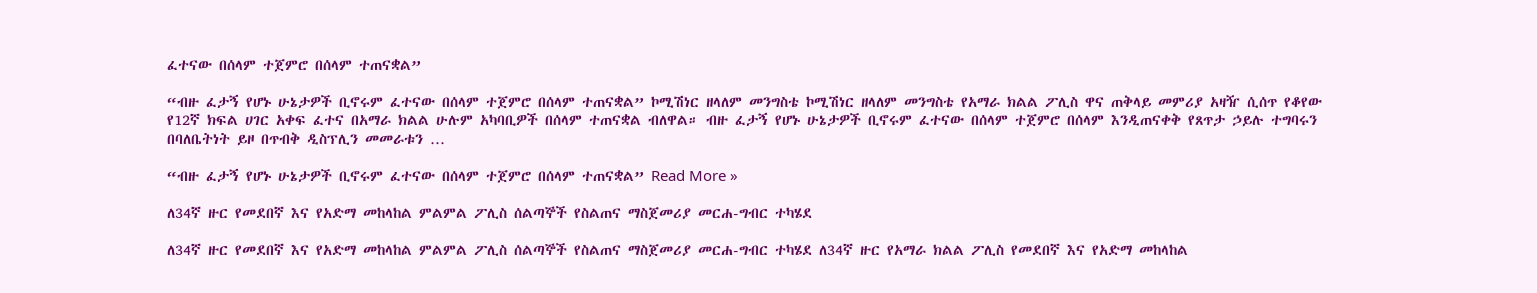ፈተናው በሰላም ተጀምሮ በሰላም ተጠናቋል”

“ብዙ ፈታኝ የሆኑ ሁኔታዎች ቢኖሩም ፈተናው በሰላም ተጀምሮ በሰላም ተጠናቋል” ኮሚሽነር ዘላለም መንግስቴ ኮሚሽነር ዘላለም መንግስቴ የአማራ ክልል ፖሊስ ዋና ጠቅላይ መምሪያ አዛዥ ሲሰጥ የቆየው የ12ኛ ክፍል ሀገር አቀፍ ፈተና በአማራ ክልል ሁሉም አካባቢዎች በሰላም ተጠናቋል ብለዋል። ብዙ ፈታኝ የሆኑ ሁኔታዎች ቢኖሩም ፈተናው በሰላም ተጀምሮ በሰላም እንዲጠናቀቅ የጸጥታ ኃይሉ ተግባሩን በባለቤትነት ይዞ በጥብቅ ዲስፕሊን መመራቱን …

“ብዙ ፈታኝ የሆኑ ሁኔታዎች ቢኖሩም ፈተናው በሰላም ተጀምሮ በሰላም ተጠናቋል” Read More »

ለ34ኛ ዙር የመደበኛ እና የአድማ መከላከል ምልምል ፖሊስ ሰልጣኞች የስልጠና ማስጀመሪያ መርሐ-ግብር ተካሄደ

ለ34ኛ ዙር የመደበኛ እና የአድማ መከላከል ምልምል ፖሊስ ሰልጣኞች የስልጠና ማስጀመሪያ መርሐ-ግብር ተካሄደ ለ34ኛ ዙር የአማራ ክልል ፖሊስ የመደበኛ እና የአድማ መከላከል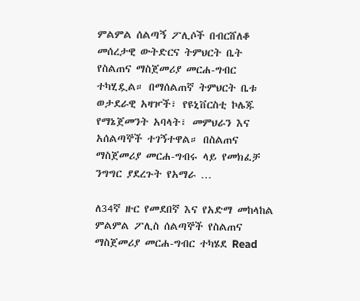ምልምል ሰልጣኝ ፖሊሶች በብርሸለቆ መሰረታዊ ውትድርና ትምህርት ቤት የስልጠና ማስጀመሪያ መርሐ-ግብር ተካሂዷል። በማሰልጠኛ ትምህርት ቤቱ ወታደራዊ አዛዦች፣ የዩኒቨርስቲ ኮሌጁ የማኔጀመንት አባላት፣ መምህራን እና አሰልጣኞች ተገኝተዋል። በስልጠና ማስጀመሪያ መርሐ-ግብሩ ላይ የመክፈቻ ንግግር ያደረጉት የአማራ …

ለ34ኛ ዙር የመደበኛ እና የአድማ መከላከል ምልምል ፖሊስ ሰልጣኞች የስልጠና ማስጀመሪያ መርሐ-ግብር ተካሄደ Read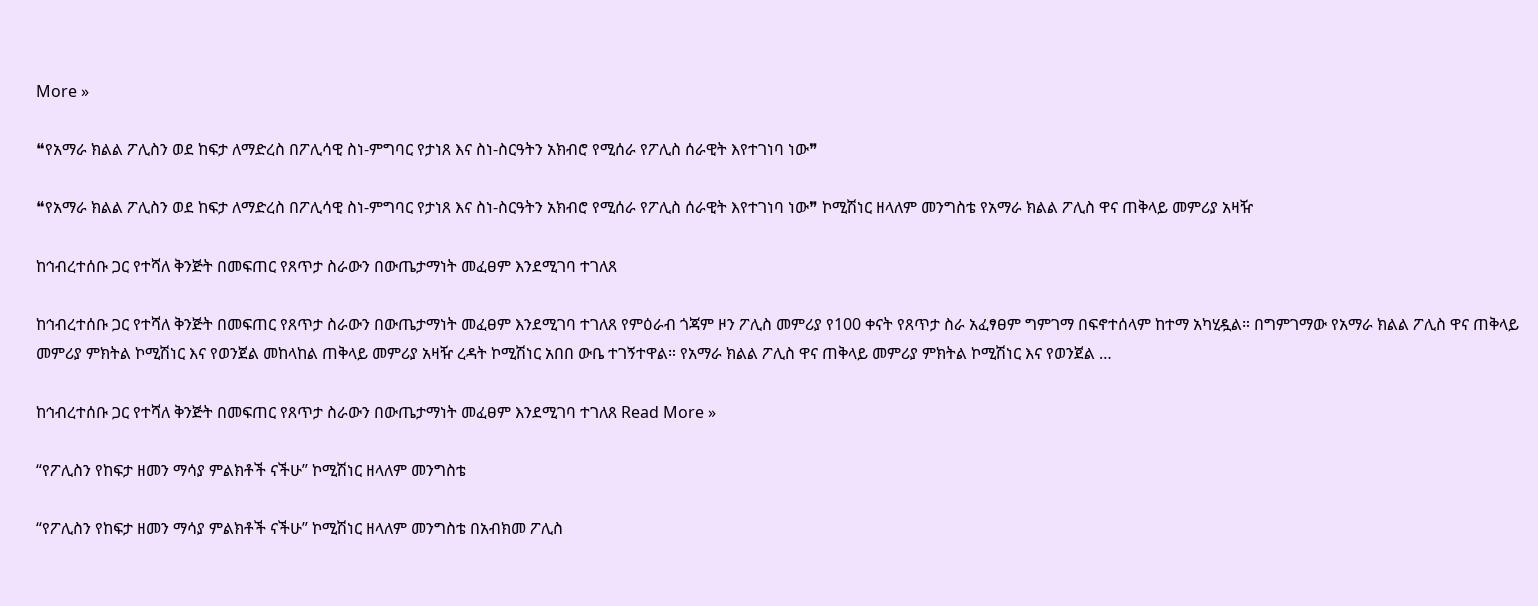More »

❝የአማራ ክልል ፖሊስን ወደ ከፍታ ለማድረስ በፖሊሳዊ ስነ-ምግባር የታነጸ እና ስነ-ስርዓትን አክብሮ የሚሰራ የፖሊስ ሰራዊት እየተገነባ ነው❞

❝የአማራ ክልል ፖሊስን ወደ ከፍታ ለማድረስ በፖሊሳዊ ስነ-ምግባር የታነጸ እና ስነ-ስርዓትን አክብሮ የሚሰራ የፖሊስ ሰራዊት እየተገነባ ነው❞ ኮሚሽነር ዘላለም መንግስቴ የአማራ ክልል ፖሊስ ዋና ጠቅላይ መምሪያ አዛዥ

ከኅብረተሰቡ ጋር የተሻለ ቅንጅት በመፍጠር የጸጥታ ስራውን በውጤታማነት መፈፀም እንደሚገባ ተገለጸ

ከኅብረተሰቡ ጋር የተሻለ ቅንጅት በመፍጠር የጸጥታ ስራውን በውጤታማነት መፈፀም እንደሚገባ ተገለጸ የምዕራብ ጎጃም ዞን ፖሊስ መምሪያ የ100 ቀናት የጸጥታ ስራ አፈፃፀም ግምገማ በፍኖተሰላም ከተማ አካሂዷል። በግምገማው የአማራ ክልል ፖሊስ ዋና ጠቅላይ መምሪያ ምክትል ኮሚሽነር እና የወንጀል መከላከል ጠቅላይ መምሪያ አዛዥ ረዳት ኮሚሽነር አበበ ውቤ ተገኝተዋል። የአማራ ክልል ፖሊስ ዋና ጠቅላይ መምሪያ ምክትል ኮሚሽነር እና የወንጀል …

ከኅብረተሰቡ ጋር የተሻለ ቅንጅት በመፍጠር የጸጥታ ስራውን በውጤታማነት መፈፀም እንደሚገባ ተገለጸ Read More »

“የፖሊስን የከፍታ ዘመን ማሳያ ምልክቶች ናችሁ” ኮሚሽነር ዘላለም መንግስቴ

“የፖሊስን የከፍታ ዘመን ማሳያ ምልክቶች ናችሁ” ኮሚሽነር ዘላለም መንግስቴ በአብክመ ፖሊስ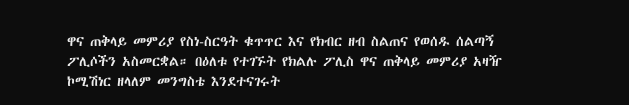ዋና ጠቅላይ መምሪያ የስነ-ስርዓት ቁጥጥር እና የክብር ዘብ ስልጠና የወሰዱ ሰልጣኝ ፖሊሶችን አስመርቋል። በዕለቱ የተገኙት የክልሉ ፖሊስ ዋና ጠቅላይ መምሪያ አዛዥ ኮሚሽነር ዘላለም መንግስቴ እንደተናገሩት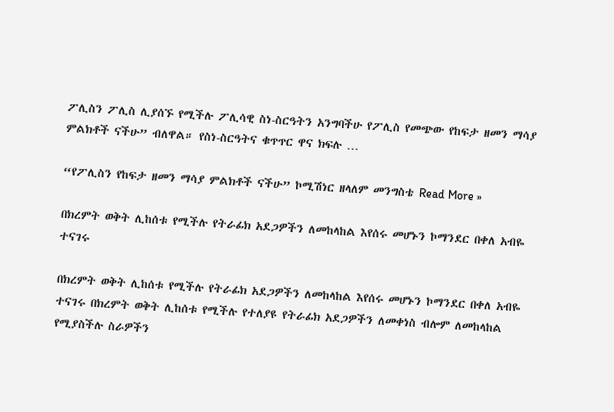ፖሊስን ፖሊስ ሊያሰኙ የሚችሉ ፖሊሳዊ ስነ-ስርዓትን አንግባችሁ የፖሊስ የመጭው የከፍታ ዘመን ማሳያ ምልክቶች ናችሁ” ብለዋል። የስነ-ስርዓትና ቁጥጥር ዋና ክፍሉ …

“የፖሊስን የከፍታ ዘመን ማሳያ ምልክቶች ናችሁ” ኮሚሽነር ዘላለም መንግስቴ Read More »

በክረምት ወቅት ሊከሰቱ የሚችሉ የትራፊክ አደጋዎችን ለመከላከል እየሰሩ መሆኑን ኮማንደር በቀለ አብዬ ተናገሩ

በክረምት ወቅት ሊከሰቱ የሚችሉ የትራፊክ አደጋዎችን ለመከላከል እየሰሩ መሆኑን ኮማንደር በቀለ አብዬ ተናገሩ በክረምት ወቅት ሊከሰቱ የሚችሉ የተለያዩ የትራፊክ አደጋዎችን ለመቀነስ ብሎም ለመከላከል የሚያስችሉ ስራዎችን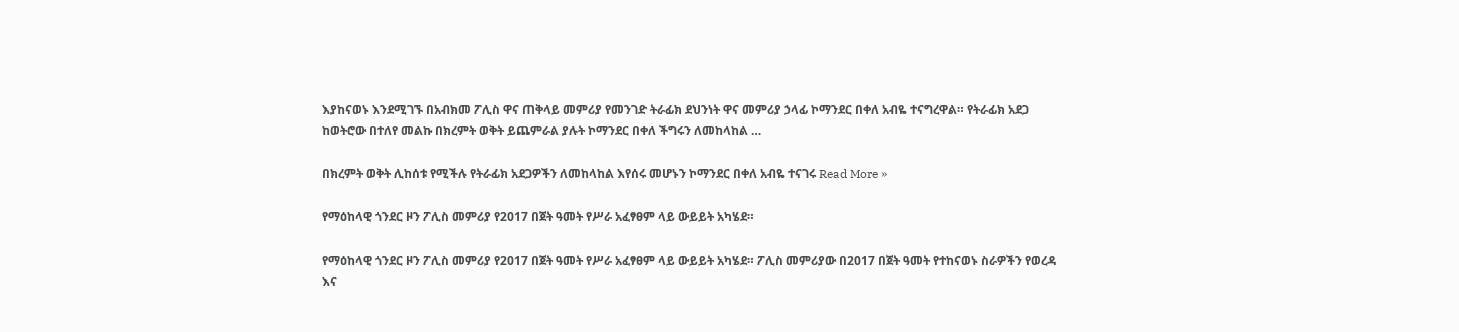እያከናወኑ እንደሚገኙ በአብክመ ፖሊስ ዋና ጠቅላይ መምሪያ የመንገድ ትራፊክ ደህንነት ዋና መምሪያ ኃላፊ ኮማንደር በቀለ አብዬ ተናግረዋል። የትራፊክ አደጋ ከወትሮው በተለየ መልኩ በክረምት ወቅት ይጨምራል ያሉት ኮማንደር በቀለ ችግሩን ለመከላከል …

በክረምት ወቅት ሊከሰቱ የሚችሉ የትራፊክ አደጋዎችን ለመከላከል እየሰሩ መሆኑን ኮማንደር በቀለ አብዬ ተናገሩ Read More »

የማዕከላዊ ጎንደር ዞን ፖሊስ መምሪያ የ2017 በጀት ዓመት የሥራ አፈፃፀም ላይ ውይይት አካሄደ።

የማዕከላዊ ጎንደር ዞን ፖሊስ መምሪያ የ2017 በጀት ዓመት የሥራ አፈፃፀም ላይ ውይይት አካሄደ። ፖሊስ መምሪያው በ2017 በጀት ዓመት የተከናወኑ ስራዎችን የወረዳ እና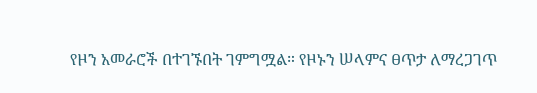የዞን አመራሮች በተገኙበት ገምግሟል። የዞኑን ሠላምና ፀጥታ ለማረጋገጥ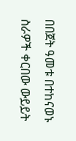በበጀት ዓመቱ በተከናወኑ ስራዎች ቀርበው ውይይት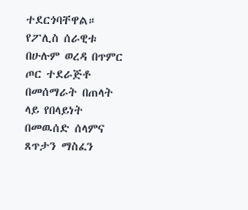ተደርጎባቸዋል። የፖሊስ ሰራዊቱ በሁሉም ወረዳ በጥምር ጦር ተደራጅቶ በመሰማራት በጠላት ላይ የበላይነት በመዉሰድ ሰላምና ጸጥታን ማስፈን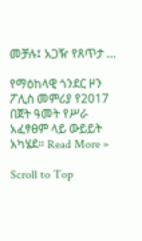መቻሉ፤ አጋዥ የጸጥታ …

የማዕከላዊ ጎንደር ዞን ፖሊስ መምሪያ የ2017 በጀት ዓመት የሥራ አፈፃፀም ላይ ውይይት አካሄደ። Read More »

Scroll to Top